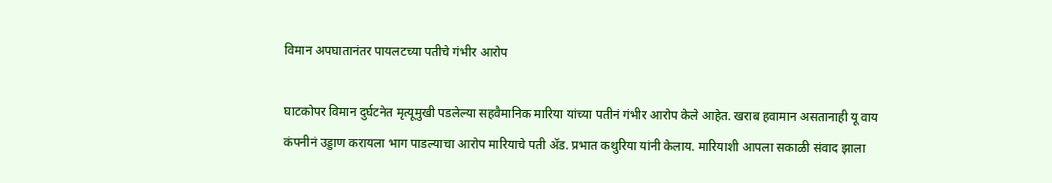विमान अपघातानंतर पायलटच्या पतीचे गंभीर आरोप

घाटकोपर विमान दुर्घटनेत मृत्यूमुखी पडलेल्या सहवैमानिक मारिया यांच्या पतीनं गंभीर आरोप केले आहेत. खराब हवामान असतानाही यू वाय कंपनीनं उड्डाण करायला भाग पाडल्याचा आरोप मारियाचे पती ॲड. प्रभात कथुरिया यांनी केलाय. मारियाशी आपला सकाळी संवाद झाला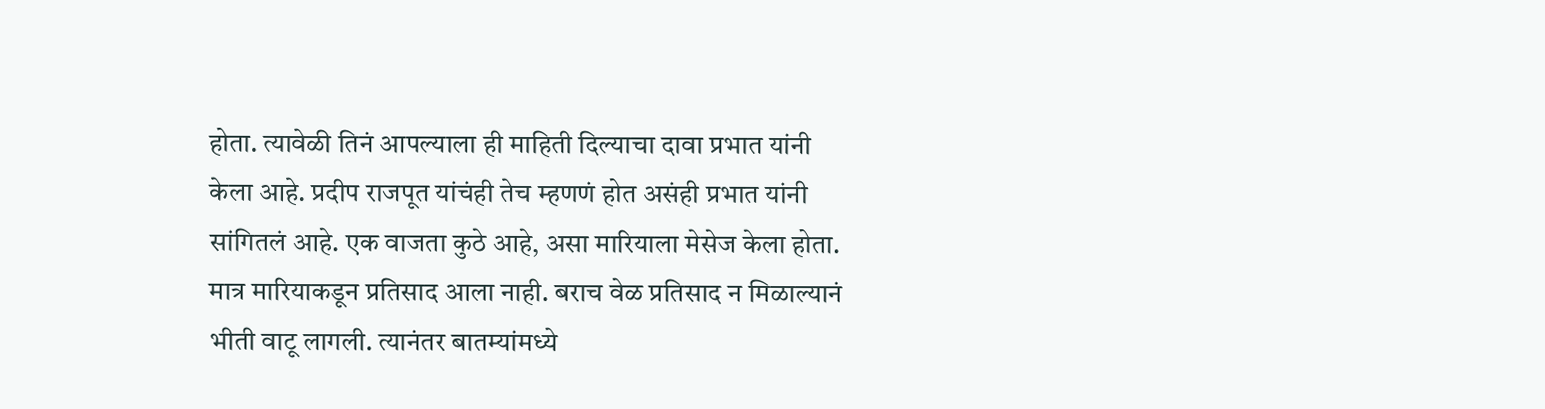होता. त्यावेळी तिनं आपल्याला ही माहिती दिल्याचा दावा प्रभात यांनी केला आहे. प्रदीप राजपूत यांचंही तेच म्हणणं होत असंही प्रभात यांनी सांगितलं आहे. एक वाजता कुठे आहे, असा मारियाला मेसेज केला होता. मात्र मारियाकडून प्रतिसाद आला नाही. बराच वेळ प्रतिसाद न मिळाल्यानं भीती वाटू लागली. त्यानंतर बातम्यांमध्ये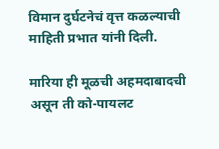विमान दुर्घटनेचं वृत्त कळल्याची माहिती प्रभात यांनी दिली.

मारिया ही मूळची अहमदाबादची असून ती को-पायलट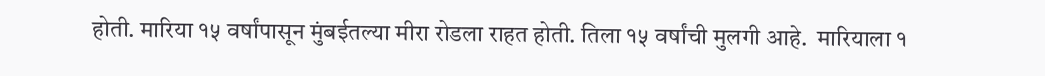होती. मारिया १५ वर्षांपासून मुंबईतल्या मीरा रोडला राहत होती. तिला १५ वर्षांची मुलगी आहे.  मारियाला १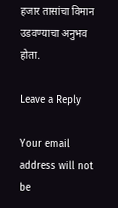हजार तासांचा विमान उडवण्याचा अनुभव होता.

Leave a Reply

Your email address will not be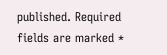published. Required fields are marked *